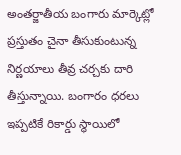అంతర్జాతీయ బంగారు మార్కెట్లో ప్రస్తుతం చైనా తీసుకుంటున్న నిర్ణయాలు తీవ్ర చర్చకు దారి తీస్తున్నాయి. బంగారం ధరలు ఇప్పటికే రికార్డు స్థాయిలో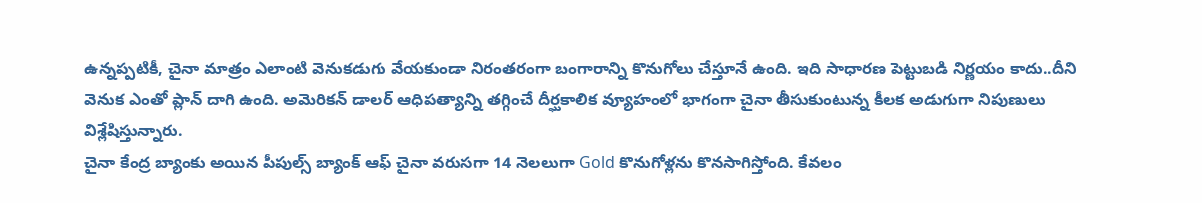ఉన్నప్పటికీ, చైనా మాత్రం ఎలాంటి వెనుకడుగు వేయకుండా నిరంతరంగా బంగారాన్ని కొనుగోలు చేస్తూనే ఉంది. ఇది సాధారణ పెట్టుబడి నిర్ణయం కాదు..దీని వెనుక ఎంతో ప్లాన్ దాగి ఉంది. అమెరికన్ డాలర్ ఆధిపత్యాన్ని తగ్గించే దీర్ఘకాలిక వ్యూహంలో భాగంగా చైనా తీసుకుంటున్న కీలక అడుగుగా నిపుణులు విశ్లేషిస్తున్నారు.
చైనా కేంద్ర బ్యాంకు అయిన పీపుల్స్ బ్యాంక్ ఆఫ్ చైనా వరుసగా 14 నెలలుగా Gold కొనుగోళ్లను కొనసాగిస్తోంది. కేవలం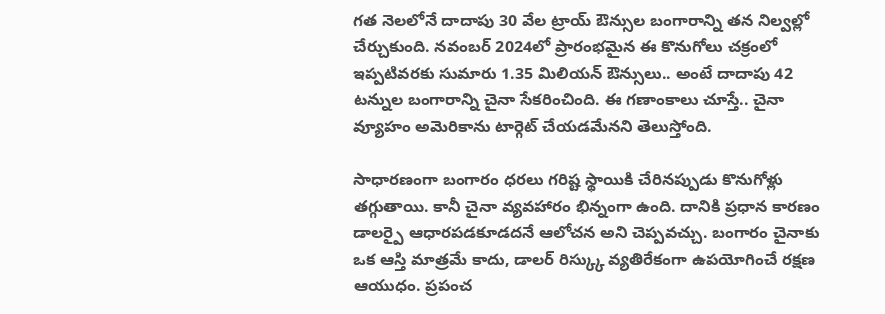గత నెలలోనే దాదాపు 30 వేల ట్రాయ్ ఔన్సుల బంగారాన్ని తన నిల్వల్లో చేర్చుకుంది. నవంబర్ 2024లో ప్రారంభమైన ఈ కొనుగోలు చక్రంలో ఇప్పటివరకు సుమారు 1.35 మిలియన్ ఔన్సులు.. అంటే దాదాపు 42 టన్నుల బంగారాన్ని చైనా సేకరించింది. ఈ గణాంకాలు చూస్తే.. చైనా వ్యూహం అమెరికాను టార్గెట్ చేయడమేనని తెలుస్తోంది.

సాధారణంగా బంగారం ధరలు గరిష్ట స్థాయికి చేరినప్పుడు కొనుగోళ్లు తగ్గుతాయి. కానీ చైనా వ్యవహారం భిన్నంగా ఉంది. దానికి ప్రధాన కారణం డాలర్పై ఆధారపడకూడదనే ఆలోచన అని చెప్పవచ్చు. బంగారం చైనాకు ఒక ఆస్తి మాత్రమే కాదు, డాలర్ రిస్క్కు వ్యతిరేకంగా ఉపయోగించే రక్షణ ఆయుధం. ప్రపంచ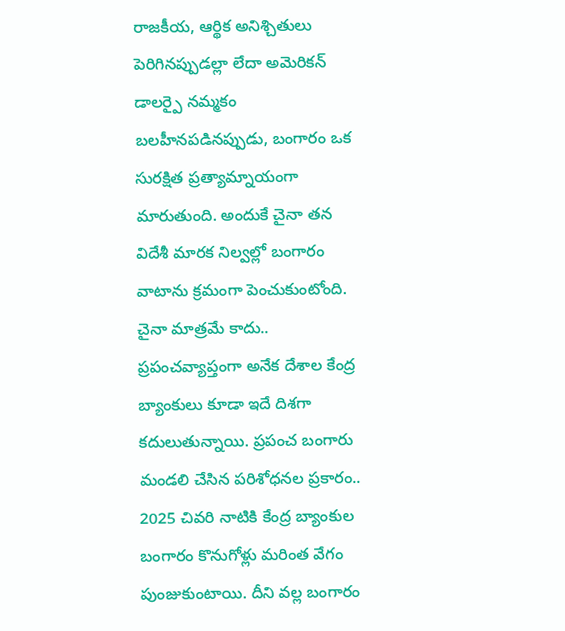రాజకీయ, ఆర్థిక అనిశ్చితులు పెరిగినప్పుడల్లా లేదా అమెరికన్ డాలర్పై నమ్మకం బలహీనపడినప్పుడు, బంగారం ఒక సురక్షిత ప్రత్యామ్నాయంగా మారుతుంది. అందుకే చైనా తన విదేశీ మారక నిల్వల్లో బంగారం వాటాను క్రమంగా పెంచుకుంటోంది.
చైనా మాత్రమే కాదు.. ప్రపంచవ్యాప్తంగా అనేక దేశాల కేంద్ర బ్యాంకులు కూడా ఇదే దిశగా కదులుతున్నాయి. ప్రపంచ బంగారు మండలి చేసిన పరిశోధనల ప్రకారం.. 2025 చివరి నాటికి కేంద్ర బ్యాంకుల బంగారం కొనుగోళ్లు మరింత వేగం పుంజుకుంటాయి. దీని వల్ల బంగారం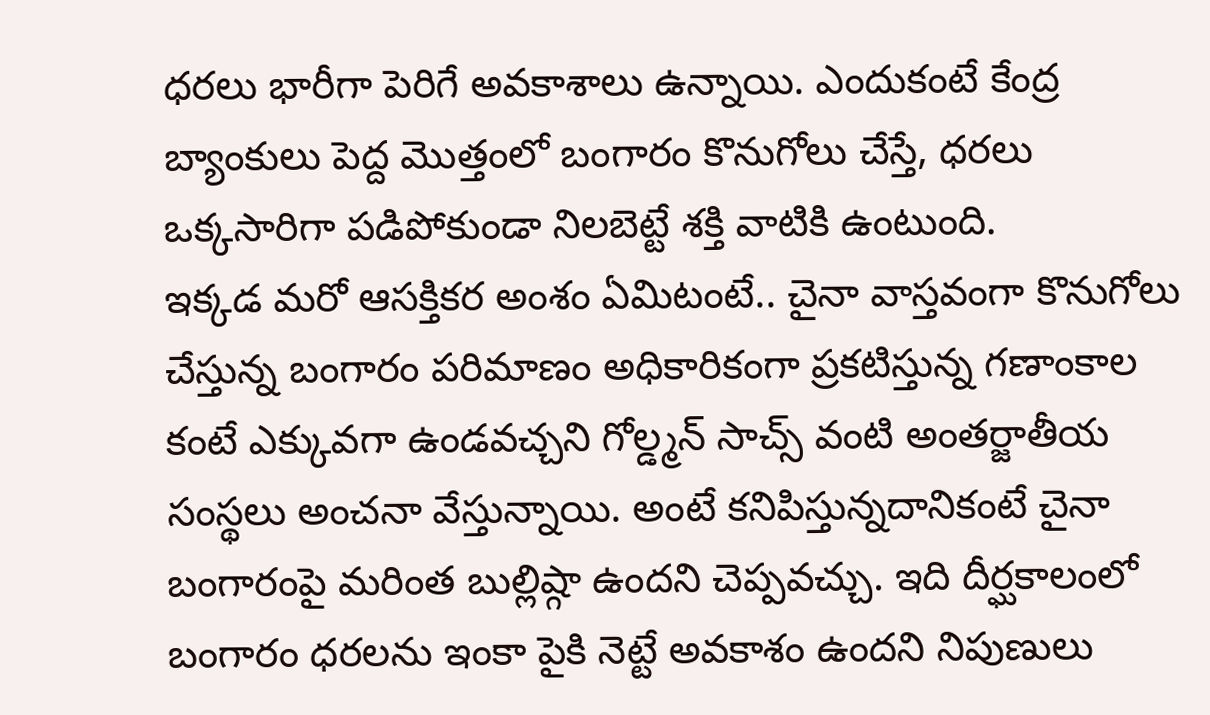ధరలు భారీగా పెరిగే అవకాశాలు ఉన్నాయి. ఎందుకంటే కేంద్ర బ్యాంకులు పెద్ద మొత్తంలో బంగారం కొనుగోలు చేస్తే, ధరలు ఒక్కసారిగా పడిపోకుండా నిలబెట్టే శక్తి వాటికి ఉంటుంది.
ఇక్కడ మరో ఆసక్తికర అంశం ఏమిటంటే.. చైనా వాస్తవంగా కొనుగోలు చేస్తున్న బంగారం పరిమాణం అధికారికంగా ప్రకటిస్తున్న గణాంకాల కంటే ఎక్కువగా ఉండవచ్చని గోల్డ్మన్ సాచ్స్ వంటి అంతర్జాతీయ సంస్థలు అంచనా వేస్తున్నాయి. అంటే కనిపిస్తున్నదానికంటే చైనా బంగారంపై మరింత బుల్లిష్గా ఉందని చెప్పవచ్చు. ఇది దీర్ఘకాలంలో బంగారం ధరలను ఇంకా పైకి నెట్టే అవకాశం ఉందని నిపుణులు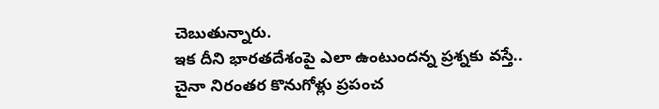చెబుతున్నారు.
ఇక దీని భారతదేశంపై ఎలా ఉంటుందన్న ప్రశ్నకు వస్తే.. చైనా నిరంతర కొనుగోళ్లు ప్రపంచ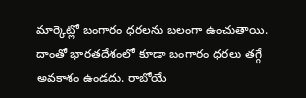మార్కెట్లో బంగారం ధరలను బలంగా ఉంచుతాయి. దాంతో భారతదేశంలో కూడా బంగారం ధరలు తగ్గే అవకాశం ఉండదు. రాబోయే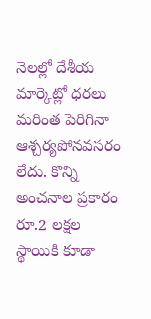నెలల్లో దేశీయ మార్కెట్లో ధరలు మరింత పెరిగినా ఆశ్చర్యపోనవసరం లేదు. కొన్ని అంచనాల ప్రకారం రూ.2 లక్షల స్థాయికి కూడా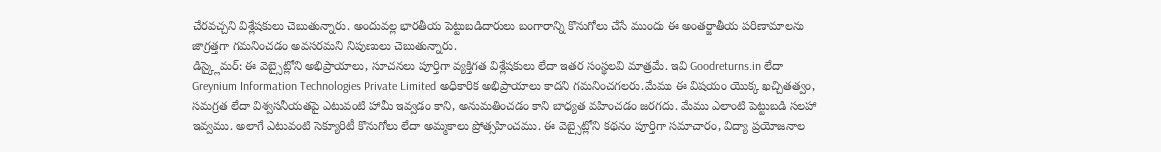చేరవచ్చని విశ్లేషకులు చెబుతున్నారు. అందువల్ల భారతీయ పెట్టుబడిదారులు బంగారాన్ని కొనుగోలు చేసే ముందు ఈ అంతర్జాతీయ పరిణామాలను జాగ్రత్తగా గమనించడం అవసరమని నిపుణులు చెబుతున్నారు.
డిస్క్లైమర్: ఈ వెబ్సైట్లోని అభిప్రాయాలు, సూచనలు పూర్తిగా వ్యక్తిగత విశ్లేషకులు లేదా ఇతర సంస్థలవి మాత్రమే. ఇవి Goodreturns.in లేదా Greynium Information Technologies Private Limited అధికారిక అభిప్రాయాలు కాదని గమనించగలరు.మేము ఈ విషయం యొక్క ఖచ్చితత్వం, సమగ్రత లేదా విశ్వసనీయతపై ఎటువంటి హామీ ఇవ్వడం కాని, అనుమతించడం కాని బాధ్యత వహించడం జరగదు. మేము ఎలాంటి పెట్టుబడి సలహా ఇవ్వము. అలాగే ఎటువంటి సెక్యూరిటీ కొనుగోలు లేదా అమ్మకాలు ప్రోత్సహించము. ఈ వెబ్సైట్లోని కథనం పూర్తిగా సమాచారం, విద్యా ప్రయోజనాల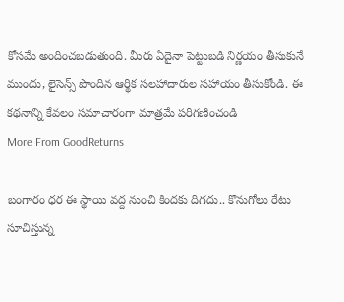కోసమే అందించబడుతుంది. మీరు ఏదైనా పెట్టుబడి నిర్ణయం తీసుకునే ముందు, లైసెన్స్ పొందిన ఆర్థిక సలహాదారుల సహాయం తీసుకోండి. ఈ కథనాన్ని కేవలం సమాచారంగా మాత్రమే పరిగణించండి
More From GoodReturns

బంగారం ధర ఈ స్థాయి వద్ద నుంచి కిందకు దిగదు.. కొనుగోలు రేటు సూచిస్తున్న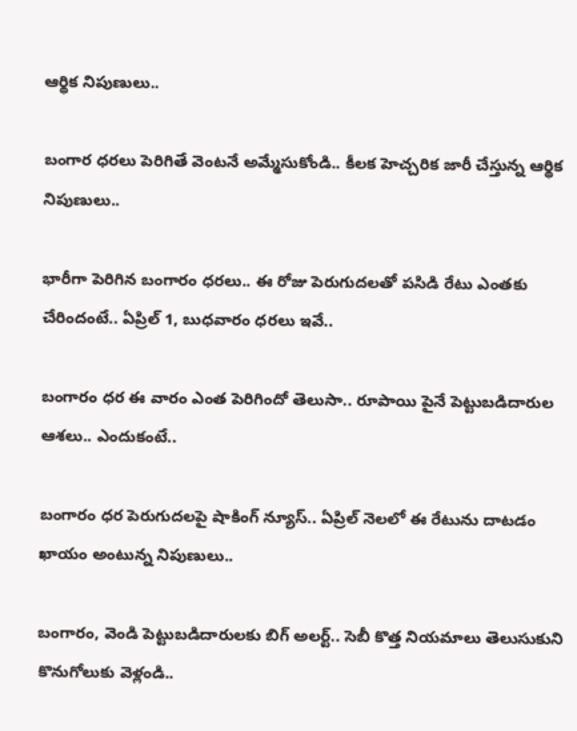ఆర్థిక నిపుణులు..

బంగార ధరలు పెరిగితే వెంటనే అమ్మేసుకోండి.. కీలక హెచ్చరిక జారీ చేస్తున్న ఆర్థిక నిపుణులు..

భారీగా పెరిగిన బంగారం ధరలు.. ఈ రోజు పెరుగుదలతో పసిడి రేటు ఎంతకు చేరిందంటే.. ఏప్రిల్ 1, బుధవారం ధరలు ఇవే..

బంగారం ధర ఈ వారం ఎంత పెరిగిందో తెలుసా.. రూపాయి పైనే పెట్టుబడిదారుల ఆశలు.. ఎందుకంటే..

బంగారం ధర పెరుగుదలపై షాకింగ్ న్యూస్.. ఏప్రిల్ నెలలో ఈ రేటును దాటడం ఖాయం అంటున్న నిపుణులు..

బంగారం, వెండి పెట్టుబడిదారులకు బిగ్ అలర్ట్.. సెబీ కొత్త నియమాలు తెలుసుకుని కొనుగోలుకు వెళ్లండి..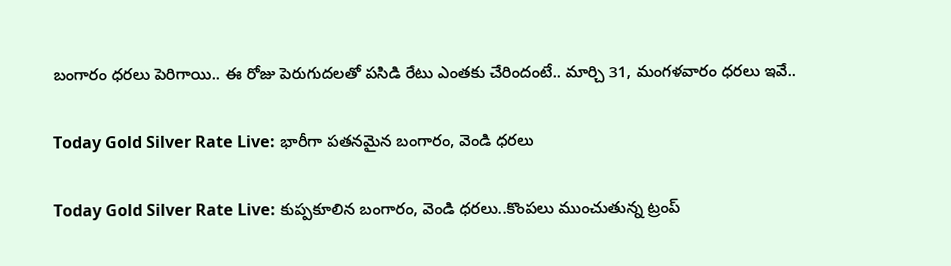బంగారం ధరలు పెరిగాయి.. ఈ రోజు పెరుగుదలతో పసిడి రేటు ఎంతకు చేరిందంటే.. మార్చి 31, మంగళవారం ధరలు ఇవే..

Today Gold Silver Rate Live: భారీగా పతనమైన బంగారం, వెండి ధరలు

Today Gold Silver Rate Live: కుప్పకూలిన బంగారం, వెండి ధరలు..కొంపలు ముంచుతున్న ట్రంప్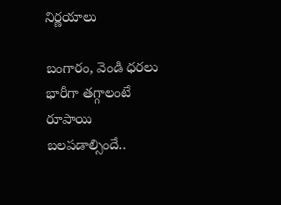నిర్ణయాలు

బంగారం, వెండి ధరలు భారీగా తగ్గాలంటే రూపాయి బలపడాల్సిందే..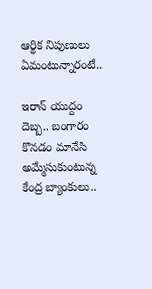ఆర్థిక నిపుణులు ఏమంటున్నారంటే..

ఇరాన్ యుద్దం దెబ్బ.. బంగారం కొనడం మానేసి అమ్మేసుకుంటున్న కేంద్ర బ్యాంకులు..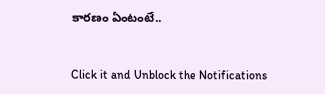కారణం ఏంటంటే..



Click it and Unblock the Notifications